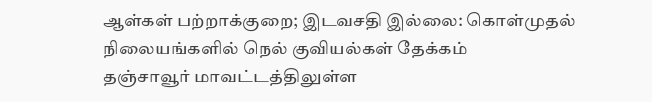ஆள்கள் பற்றாக்குறை; இடவசதி இல்லை: கொள்முதல் நிலையங்களில் நெல் குவியல்கள் தேக்கம்
தஞ்சாவூர் மாவட்டத்திலுள்ள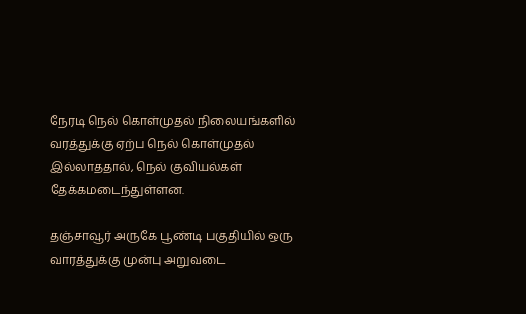நேரடி நெல் கொள்முதல் நிலையங்களில் வரத்துக்கு ஏற்ப நெல் கொள்முதல் இல்லாததால், நெல் குவியல்கள் தேக்கமடைந்துள்ளன.

தஞ்சாவூர் அருகே பூண்டி பகுதியில் ஒரு வாரத்துக்கு முன்பு அறுவடை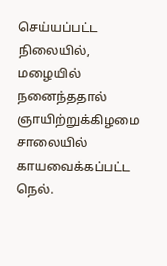செய்யப்பட்ட நிலையில், மழையில் நனைந்ததால் ஞாயிற்றுக்கிழமை சாலையில் காயவைக்கப்பட்ட நெல்.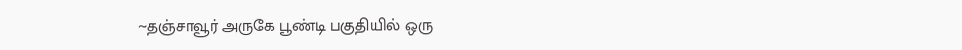~தஞ்சாவூர் அருகே பூண்டி பகுதியில் ஒரு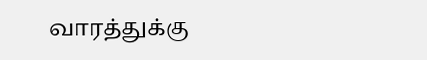வாரத்துக்கு